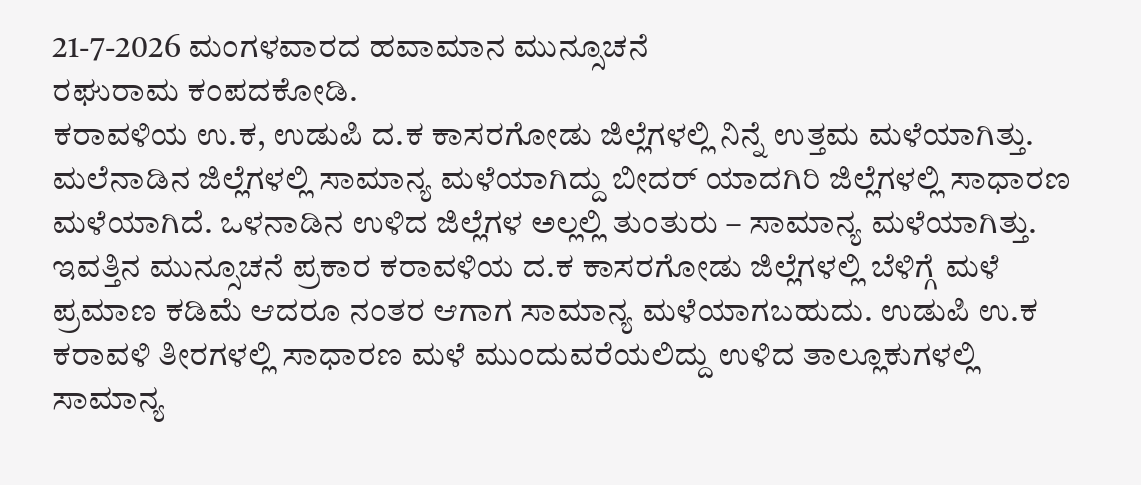21-7-2026 ಮಂಗಳವಾರದ ಹವಾಮಾನ ಮುನ್ಸೂಚನೆ
ರಘುರಾಮ ಕಂಪದಕೋಡಿ.
ಕರಾವಳಿಯ ಉ.ಕ, ಉಡುಪಿ ದ.ಕ ಕಾಸರಗೋಡು ಜಿಲ್ಲೆಗಳಲ್ಲಿ ನಿನ್ನೆ ಉತ್ತಮ ಮಳೆಯಾಗಿತ್ತು. ಮಲೆನಾಡಿನ ಜಿಲ್ಲೆಗಳಲ್ಲಿ ಸಾಮಾನ್ಯ ಮಳೆಯಾಗಿದ್ದು ಬೀದರ್ ಯಾದಗಿರಿ ಜಿಲ್ಲೆಗಳಲ್ಲಿ ಸಾಧಾರಣ ಮಳೆಯಾಗಿದೆ. ಒಳನಾಡಿನ ಉಳಿದ ಜಿಲ್ಲೆಗಳ ಅಲ್ಲಲ್ಲಿ ತುಂತುರು – ಸಾಮಾನ್ಯ ಮಳೆಯಾಗಿತ್ತು.
ಇವತ್ತಿನ ಮುನ್ಸೂಚನೆ ಪ್ರಕಾರ ಕರಾವಳಿಯ ದ.ಕ ಕಾಸರಗೋಡು ಜಿಲ್ಲೆಗಳಲ್ಲಿ ಬೆಳಿಗ್ಗೆ ಮಳೆ ಪ್ರಮಾಣ ಕಡಿಮೆ ಆದರೂ ನಂತರ ಆಗಾಗ ಸಾಮಾನ್ಯ ಮಳೆಯಾಗಬಹುದು. ಉಡುಪಿ ಉ.ಕ ಕರಾವಳಿ ತೀರಗಳಲ್ಲಿ ಸಾಧಾರಣ ಮಳೆ ಮುಂದುವರೆಯಲಿದ್ದು ಉಳಿದ ತಾಲ್ಲೂಕುಗಳಲ್ಲಿ ಸಾಮಾನ್ಯ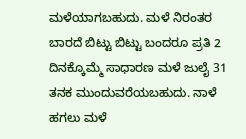ಮಳೆಯಾಗಬಹುದು. ಮಳೆ ನಿರಂತರ ಬಾರದೆ ಬಿಟ್ಟು ಬಿಟ್ಟು ಬಂದರೂ ಪ್ರತಿ 2 ದಿನಕ್ಕೊಮ್ಮೆ ಸಾಧಾರಣ ಮಳೆ ಜುಲೈ 31 ತನಕ ಮುಂದುವರೆಯಬಹುದು. ನಾಳೆ ಹಗಲು ಮಳೆ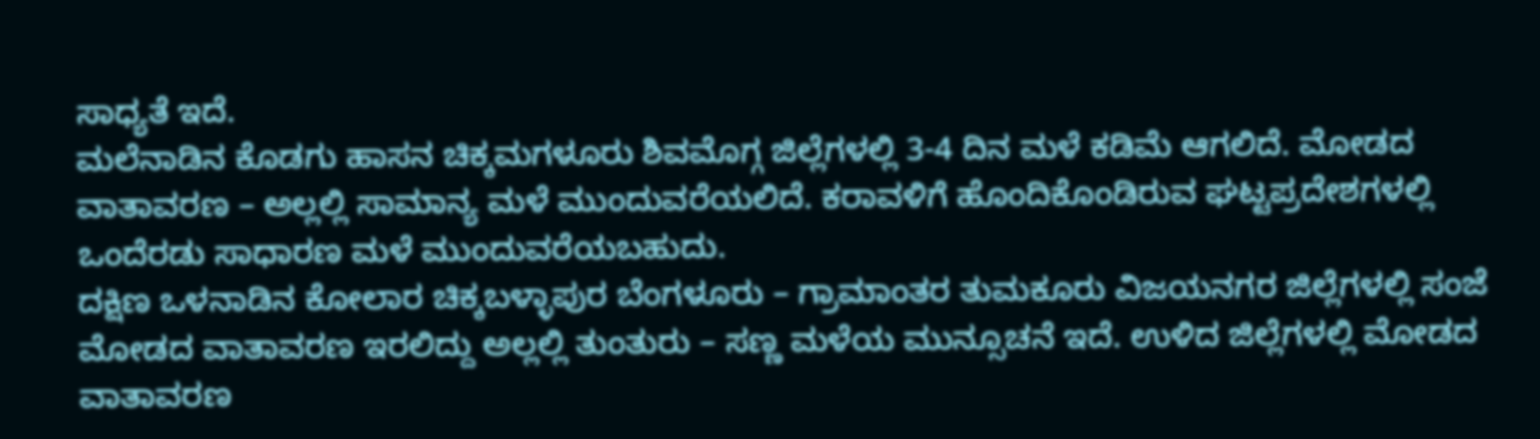ಸಾಧ್ಯತೆ ಇದೆ.
ಮಲೆನಾಡಿನ ಕೊಡಗು ಹಾಸನ ಚಿಕ್ಕಮಗಳೂರು ಶಿವಮೊಗ್ಗ ಜಿಲ್ಲೆಗಳಲ್ಲಿ 3-4 ದಿನ ಮಳೆ ಕಡಿಮೆ ಆಗಲಿದೆ. ಮೋಡದ ವಾತಾವರಣ – ಅಲ್ಲಲ್ಲಿ ಸಾಮಾನ್ಯ ಮಳೆ ಮುಂದುವರೆಯಲಿದೆ. ಕರಾವಳಿಗೆ ಹೊಂದಿಕೊಂಡಿರುವ ಘಟ್ಟಪ್ರದೇಶಗಳಲ್ಲಿ ಒಂದೆರಡು ಸಾಧಾರಣ ಮಳೆ ಮುಂದುವರೆಯಬಹುದು.
ದಕ್ಷಿಣ ಒಳನಾಡಿನ ಕೋಲಾರ ಚಿಕ್ಕಬಳ್ಳಾಪುರ ಬೆಂಗಳೂರು – ಗ್ರಾಮಾಂತರ ತುಮಕೂರು ವಿಜಯನಗರ ಜಿಲ್ಲೆಗಳಲ್ಲಿ ಸಂಜೆ ಮೋಡದ ವಾತಾವರಣ ಇರಲಿದ್ದು ಅಲ್ಲಲ್ಲಿ ತುಂತುರು – ಸಣ್ಣ ಮಳೆಯ ಮುನ್ಸೂಚನೆ ಇದೆ. ಉಳಿದ ಜಿಲ್ಲೆಗಳಲ್ಲಿ ಮೋಡದ ವಾತಾವರಣ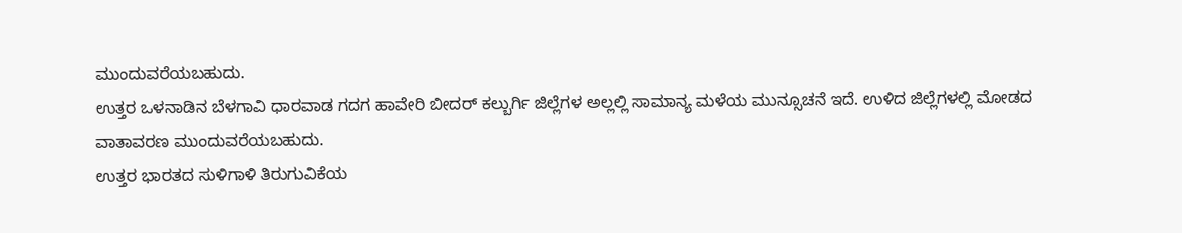ಮುಂದುವರೆಯಬಹುದು.
ಉತ್ತರ ಒಳನಾಡಿನ ಬೆಳಗಾವಿ ಧಾರವಾಡ ಗದಗ ಹಾವೇರಿ ಬೀದರ್ ಕಲ್ಬುರ್ಗಿ ಜಿಲ್ಲೆಗಳ ಅಲ್ಲಲ್ಲಿ ಸಾಮಾನ್ಯ ಮಳೆಯ ಮುನ್ಸೂಚನೆ ಇದೆ. ಉಳಿದ ಜಿಲ್ಲೆಗಳಲ್ಲಿ ಮೋಡದ ವಾತಾವರಣ ಮುಂದುವರೆಯಬಹುದು.
ಉತ್ತರ ಭಾರತದ ಸುಳಿಗಾಳಿ ತಿರುಗುವಿಕೆಯ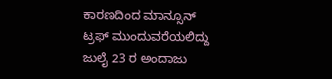ಕಾರಣದಿಂದ ಮಾನ್ಸೂನ್ ಟ್ರಫ್ ಮುಂದುವರೆಯಲಿದ್ದು ಜುಲೈ 23 ರ ಅಂದಾಜು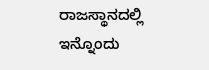ರಾಜಸ್ಥಾನದಲ್ಲಿ ಇನ್ನೊಂದು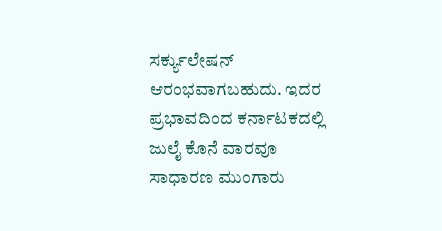ಸರ್ಕ್ಯುಲೇಷನ್ ಆರಂಭವಾಗಬಹುದು. ಇದರ ಪ್ರಭಾವದಿಂದ ಕರ್ನಾಟಕದಲ್ಲಿ ಜುಲೈ ಕೊನೆ ವಾರವೂ ಸಾಧಾರಣ ಮುಂಗಾರು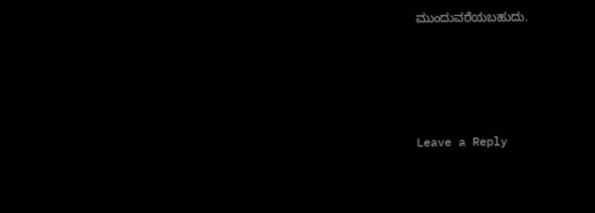ಮುಂದುವರೆಯಬಹುದು.




Leave a Reply